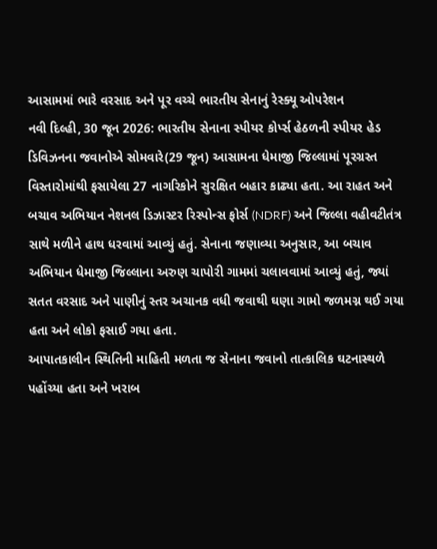આસામમાં ભારે વરસાદ અને પૂર વચ્ચે ભારતીય સેનાનું રેસ્ક્યૂ ઓપરેશન
નવી દિલ્હી, 30 જૂન 2026: ભારતીય સેનાના સ્પીયર કોર્પ્સ હેઠળની સ્પીયર હેડ ડિવિઝનના જવાનોએ સોમવારે(29 જૂન) આસામના ધેમાજી જિલ્લામાં પૂરગ્રસ્ત વિસ્તારોમાંથી ફસાયેલા 27 નાગરિકોને સુરક્ષિત બહાર કાઢ્યા હતા. આ રાહત અને બચાવ અભિયાન નેશનલ ડિઝાસ્ટર રિસ્પોન્સ ફોર્સ (NDRF) અને જિલ્લા વહીવટીતંત્ર સાથે મળીને હાથ ધરવામાં આવ્યું હતું. સેનાના જણાવ્યા અનુસાર, આ બચાવ અભિયાન ધેમાજી જિલ્લાના અરુણ ચાપોરી ગામમાં ચલાવવામાં આવ્યું હતું, જ્યાં સતત વરસાદ અને પાણીનું સ્તર અચાનક વધી જવાથી ઘણા ગામો જળમગ્ન થઈ ગયા હતા અને લોકો ફસાઈ ગયા હતા.
આપાતકાલીન સ્થિતિની માહિતી મળતા જ સેનાના જવાનો તાત્કાલિક ઘટનાસ્થળે પહોંચ્યા હતા અને ખરાબ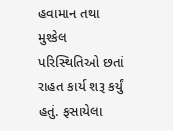હવામાન તથા મુશ્કેલ પરિસ્થિતિઓ છતાં રાહત કાર્ય શરૂ કર્યું હતું. ફસાયેલા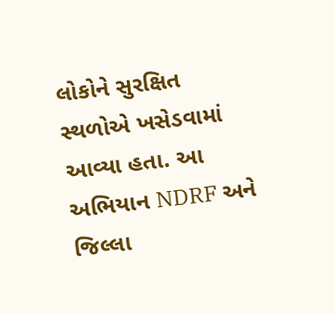લોકોને સુરક્ષિત સ્થળોએ ખસેડવામાં આવ્યા હતા. આ અભિયાન NDRF અને જિલ્લા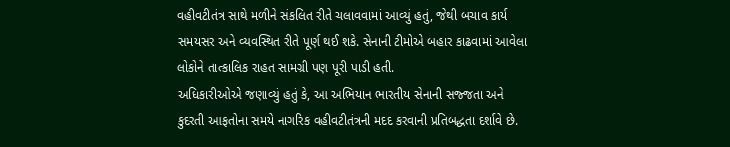વહીવટીતંત્ર સાથે મળીને સંકલિત રીતે ચલાવવામાં આવ્યું હતું, જેથી બચાવ કાર્ય સમયસર અને વ્યવસ્થિત રીતે પૂર્ણ થઈ શકે. સેનાની ટીમોએ બહાર કાઢવામાં આવેલા લોકોને તાત્કાલિક રાહત સામગ્રી પણ પૂરી પાડી હતી.
અધિકારીઓએ જણાવ્યું હતું કે, આ અભિયાન ભારતીય સેનાની સજ્જતા અને કુદરતી આફતોના સમયે નાગરિક વહીવટીતંત્રની મદદ કરવાની પ્રતિબદ્ધતા દર્શાવે છે.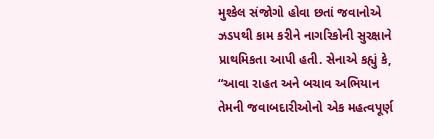મુશ્કેલ સંજોગો હોવા છતાં જવાનોએ ઝડપથી કામ કરીને નાગરિકોની સુરક્ષાને પ્રાથમિકતા આપી હતી. સેનાએ કહ્યું કે, “આવા રાહત અને બચાવ અભિયાન તેમની જવાબદારીઓનો એક મહત્વપૂર્ણ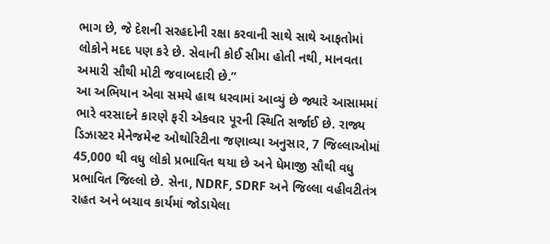ભાગ છે, જે દેશની સરહદોની રક્ષા કરવાની સાથે સાથે આફતોમાં લોકોને મદદ પણ કરે છે. સેવાની કોઈ સીમા હોતી નથી, માનવતા અમારી સૌથી મોટી જવાબદારી છે.”
આ અભિયાન એવા સમયે હાથ ધરવામાં આવ્યું છે જ્યારે આસામમાં ભારે વરસાદને કારણે ફરી એકવાર પૂરની સ્થિતિ સર્જાઈ છે. રાજ્ય ડિઝાસ્ટર મેનેજમેન્ટ ઓથોરિટીના જણાવ્યા અનુસાર, 7 જિલ્લાઓમાં 45,000 થી વધુ લોકો પ્રભાવિત થયા છે અને ધેમાજી સૌથી વધુ પ્રભાવિત જિલ્લો છે. સેના, NDRF, SDRF અને જિલ્લા વહીવટીતંત્ર રાહત અને બચાવ કાર્યમાં જોડાયેલા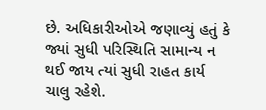છે. અધિકારીઓએ જણાવ્યું હતું કે જ્યાં સુધી પરિસ્થિતિ સામાન્ય ન થઈ જાય ત્યાં સુધી રાહત કાર્ય ચાલુ રહેશે.